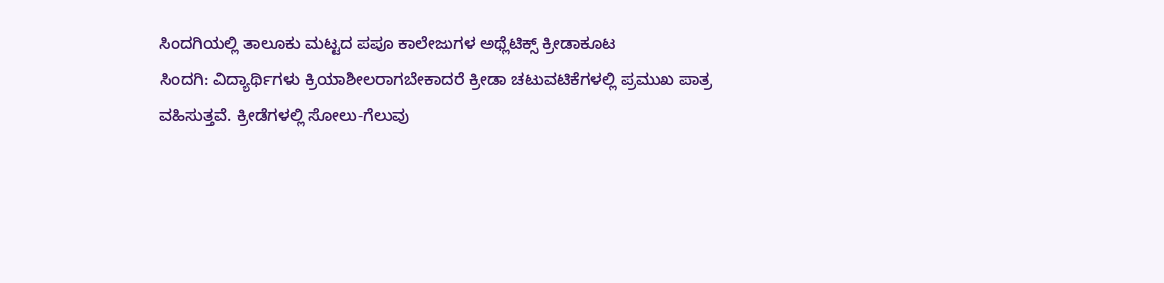ಸಿಂದಗಿಯಲ್ಲಿ ತಾಲೂಕು ಮಟ್ಟದ ಪಪೂ ಕಾಲೇಜುಗಳ ಅಥ್ಲೆಟಿಕ್ಸ್ ಕ್ರೀಡಾಕೂಟ
ಸಿಂದಗಿ: ವಿದ್ಯಾರ್ಥಿಗಳು ಕ್ರಿಯಾಶೀಲರಾಗಬೇಕಾದರೆ ಕ್ರೀಡಾ ಚಟುವಟಿಕೆಗಳಲ್ಲಿ ಪ್ರಮುಖ ಪಾತ್ರ ವಹಿಸುತ್ತವೆ. ಕ್ರೀಡೆಗಳಲ್ಲಿ ಸೋಲು-ಗೆಲುವು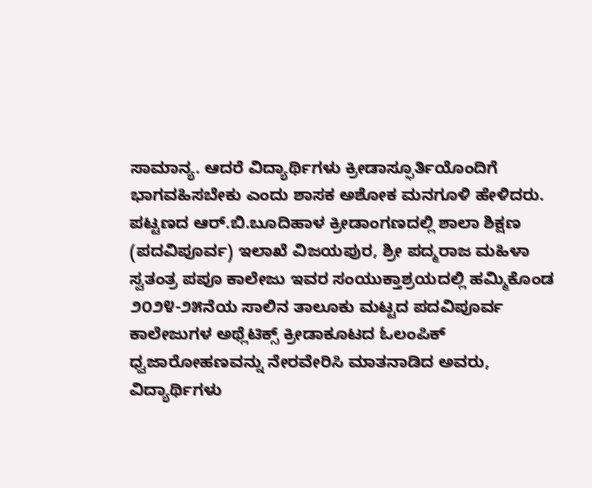ಸಾಮಾನ್ಯ. ಆದರೆ ವಿದ್ಯಾರ್ಥಿಗಳು ಕ್ರೀಡಾಸ್ಫೂರ್ತಿಯೊಂದಿಗೆ ಭಾಗವಹಿಸಬೇಕು ಎಂದು ಶಾಸಕ ಅಶೋಕ ಮನಗೂಳಿ ಹೇಳಿದರು.
ಪಟ್ಟಣದ ಆರ್.ಬಿ.ಬೂದಿಹಾಳ ಕ್ರೀಡಾಂಗಣದಲ್ಲಿ ಶಾಲಾ ಶಿಕ್ಷಣ (ಪದವಿಪೂರ್ವ) ಇಲಾಖೆ ವಿಜಯಪುರ, ಶ್ರೀ ಪದ್ಮರಾಜ ಮಹಿಳಾ ಸ್ವತಂತ್ರ ಪಪೂ ಕಾಲೇಜು ಇವರ ಸಂಯುಕ್ತಾಶ್ರಯದಲ್ಲಿ ಹಮ್ಮಿಕೊಂಡ ೨೦೨೪-೨೫ನೆಯ ಸಾಲಿನ ತಾಲೂಕು ಮಟ್ಟದ ಪದವಿಪೂರ್ವ ಕಾಲೇಜುಗಳ ಅಥ್ಲೆಟಿಕ್ಸ್ ಕ್ರೀಡಾಕೂಟದ ಓಲಂಪಿಕ್ ಧ್ವಜಾರೋಹಣವನ್ನು ನೇರವೇರಿಸಿ ಮಾತನಾಡಿದ ಅವರು, ವಿದ್ಯಾರ್ಥಿಗಳು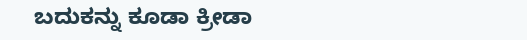ಬದುಕನ್ನು ಕೂಡಾ ಕ್ರೀಡಾ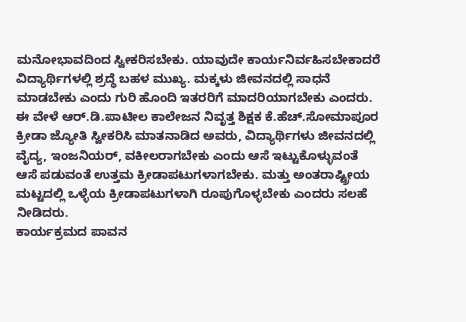ಮನೋಭಾವದಿಂದ ಸ್ವೀಕರಿಸಬೇಕು. ಯಾವುದೇ ಕಾರ್ಯನಿರ್ವಹಿಸಬೇಕಾದರೆ ವಿದ್ಯಾರ್ಥಿಗಳಲ್ಲಿ ಶ್ರದ್ಧೆ ಬಹಳ ಮುಖ್ಯ. ಮಕ್ಕಳು ಜೀವನದಲ್ಲಿ ಸಾಧನೆ ಮಾಡಬೇಕು ಎಂದು ಗುರಿ ಹೊಂದಿ ಇತರರಿಗೆ ಮಾದರಿಯಾಗಬೇಕು ಎಂದರು.
ಈ ವೇಳೆ ಆರ್.ಡಿ.ಪಾಟೀಲ ಕಾಲೇಜನ ನಿವೃತ್ತ ಶಿಕ್ಷಕ ಕೆ.ಹೆಚ್.ಸೋಮಾಪೂರ ಕ್ರೀಡಾ ಜ್ಯೋತಿ ಸ್ವೀಕರಿಸಿ ಮಾತನಾಡಿದ ಅವರು, ವಿದ್ಯಾರ್ಥಿಗಳು ಜೀವನದಲ್ಲಿ ವೈದ್ಯ, ಇಂಜನಿಯರ್, ವಕೀಲರಾಗಬೇಕು ಎಂದು ಆಸೆ ಇಟ್ಟುಕೊಳ್ಳುವಂತೆ ಆಸೆ ಪಡುವಂತೆ ಉತ್ತಮ ಕ್ರೀಡಾಪಟುಗಳಾಗಬೇಕು. ಮತ್ತು ಅಂತರಾಷ್ಟ್ರೀಯ ಮಟ್ಟದಲ್ಲಿ ಒಳ್ಳೆಯ ಕ್ರೀಡಾಪಟುಗಳಾಗಿ ರೂಪುಗೊಳ್ಳಬೇಕು ಎಂದರು ಸಲಹೆ ನೀಡಿದರು.
ಕಾರ್ಯಕ್ರಮದ ಪಾವನ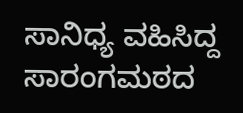ಸಾನಿಧ್ಯ ವಹಿಸಿದ್ದ ಸಾರಂಗಮಠದ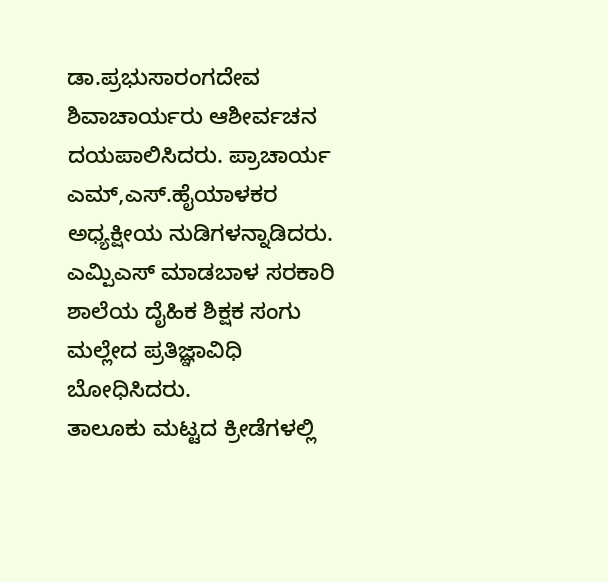ಡಾ.ಪ್ರಭುಸಾರಂಗದೇವ ಶಿವಾಚಾರ್ಯರು ಆಶೀರ್ವಚನ ದಯಪಾಲಿಸಿದರು. ಪ್ರಾಚಾರ್ಯ ಎಮ್,ಎಸ್.ಹೈಯಾಳಕರ ಅಧ್ಯಕ್ಷೀಯ ನುಡಿಗಳನ್ನಾಡಿದರು. ಎಮ್ಪಿಎಸ್ ಮಾಡಬಾಳ ಸರಕಾರಿ ಶಾಲೆಯ ದೈಹಿಕ ಶಿಕ್ಷಕ ಸಂಗು ಮಲ್ಲೇದ ಪ್ರತಿಜ್ಞಾವಿಧಿ ಬೋಧಿಸಿದರು.
ತಾಲೂಕು ಮಟ್ಟದ ಕ್ರೀಡೆಗಳಲ್ಲಿ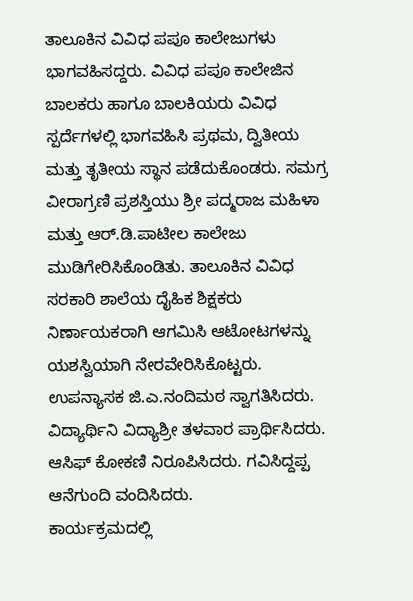ತಾಲೂಕಿನ ವಿವಿಧ ಪಪೂ ಕಾಲೇಜುಗಳು ಭಾಗವಹಿಸದ್ದರು. ವಿವಿಧ ಪಪೂ ಕಾಲೇಜಿನ ಬಾಲಕರು ಹಾಗೂ ಬಾಲಕಿಯರು ವಿವಿಧ ಸ್ಪರ್ದೆಗಳಲ್ಲಿ ಭಾಗವಹಿಸಿ ಪ್ರಥಮ, ದ್ವಿತೀಯ ಮತ್ತು ತೃತೀಯ ಸ್ಥಾನ ಪಡೆದುಕೊಂಡರು. ಸಮಗ್ರ ವೀರಾಗ್ರಣಿ ಪ್ರಶಸ್ತಿಯು ಶ್ರೀ ಪದ್ಮರಾಜ ಮಹಿಳಾ ಮತ್ತು ಆರ್.ಡಿ.ಪಾಟೀಲ ಕಾಲೇಜು ಮುಡಿಗೇರಿಸಿಕೊಂಡಿತು. ತಾಲೂಕಿನ ವಿವಿಧ ಸರಕಾರಿ ಶಾಲೆಯ ದೈಹಿಕ ಶಿಕ್ಷಕರು ನಿರ್ಣಾಯಕರಾಗಿ ಆಗಮಿಸಿ ಆಟೋಟಗಳನ್ನು ಯಶಸ್ವಿಯಾಗಿ ನೇರವೇರಿಸಿಕೊಟ್ಟರು.
ಉಪನ್ಯಾಸಕ ಜಿ.ಎ.ನಂದಿಮಠ ಸ್ವಾಗತಿಸಿದರು. ವಿದ್ಯಾರ್ಥಿನಿ ವಿದ್ಯಾಶ್ರೀ ತಳವಾರ ಪ್ರಾರ್ಥಿಸಿದರು. ಆಸಿಫ್ ಕೋಕಣಿ ನಿರೂಪಿಸಿದರು. ಗವಿಸಿದ್ದಪ್ಪ ಆನೆಗುಂದಿ ವಂದಿಸಿದರು.
ಕಾರ್ಯಕ್ರಮದಲ್ಲಿ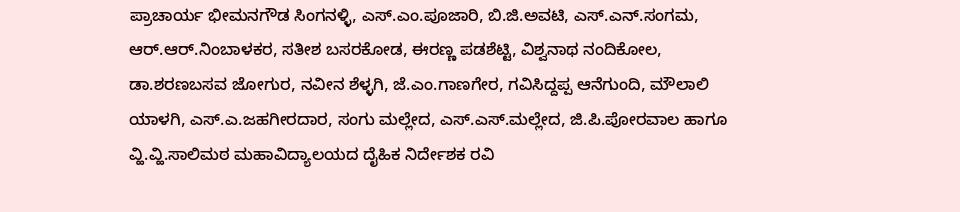ಪ್ರಾಚಾರ್ಯ ಭೀಮನಗೌಡ ಸಿಂಗನಳ್ಳಿ, ಎಸ್.ಎಂ.ಪೂಜಾರಿ, ಬಿ.ಜಿ.ಅವಟಿ, ಎಸ್.ಎನ್.ಸಂಗಮ, ಆರ್.ಆರ್.ನಿಂಬಾಳಕರ, ಸತೀಶ ಬಸರಕೋಡ, ಈರಣ್ಣ ಪಡಶೆಟ್ಟಿ, ವಿಶ್ವನಾಥ ನಂದಿಕೋಲ, ಡಾ.ಶರಣಬಸವ ಜೋಗುರ, ನವೀನ ಶೆಳ್ಳಗಿ, ಜೆ.ಎಂ.ಗಾಣಗೇರ, ಗವಿಸಿದ್ದಪ್ಪ ಆನೆಗುಂದಿ, ಮೌಲಾಲಿ ಯಾಳಗಿ, ಎಸ್.ಎ.ಜಹಗೀರದಾರ, ಸಂಗು ಮಲ್ಲೇದ, ಎಸ್.ಎಸ್.ಮಲ್ಲೇದ, ಜಿ.ಪಿ.ಪೋರವಾಲ ಹಾಗೂ ವ್ಹಿ.ವ್ಹಿ.ಸಾಲಿಮಠ ಮಹಾವಿದ್ಯಾಲಯದ ದೈಹಿಕ ನಿರ್ದೇಶಕ ರವಿ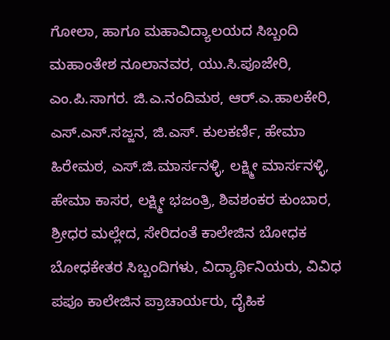ಗೋಲಾ, ಹಾಗೂ ಮಹಾವಿದ್ಯಾಲಯದ ಸಿಬ್ಬಂದಿ ಮಹಾಂತೇಶ ನೂಲಾನವರ, ಯು.ಸಿ.ಪೂಜೇರಿ, ಎಂ.ಪಿ.ಸಾಗರ. ಜಿ.ಎ.ನಂದಿಮಠ, ಆರ್.ಎ.ಹಾಲಕೇರಿ, ಎಸ್.ಎಸ್.ಸಜ್ಜನ, ಜಿ.ಎಸ್. ಕುಲಕರ್ಣಿ, ಹೇಮಾ ಹಿರೇಮಠ, ಎಸ್.ಜಿ.ಮಾರ್ಸನಳ್ಳಿ, ಲಕ್ಷ್ಮೀ ಮಾರ್ಸನಳ್ಳಿ, ಹೇಮಾ ಕಾಸರ, ಲಕ್ಷ್ಮೀ ಭಜಂತ್ರಿ, ಶಿವಶಂಕರ ಕುಂಬಾರ, ಶ್ರೀಧರ ಮಲ್ಲೇದ, ಸೇರಿದಂತೆ ಕಾಲೇಜಿನ ಬೋಧಕ ಬೋಧಕೇತರ ಸಿಬ್ಬಂದಿಗಳು, ವಿದ್ಯಾರ್ಥಿನಿಯರು, ವಿವಿಧ ಪಪೂ ಕಾಲೇಜಿನ ಪ್ರಾಚಾರ್ಯರು, ದೈಹಿಕ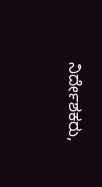ನಿರ್ದೇಶಕರು,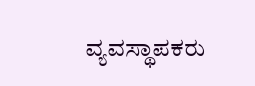ವ್ಯವಸ್ಥಾಪಕರು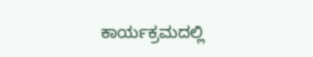ಕಾರ್ಯಕ್ರಮದಲ್ಲಿ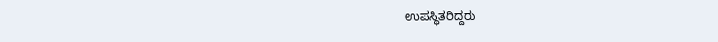ಉಪಸ್ಥಿತರಿದ್ದರು